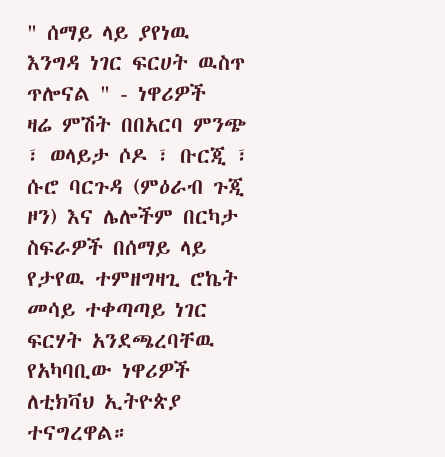" ሰማይ ላይ ያየነዉ እንግዳ ነገር ፍርሀት ዉስጥ ጥሎናል " - ነዋሪዎች
ዛሬ ምሽት በበአርባ ምንጭ ፣ ወላይታ ሶዶ ፣ ቡርጂ ፣ ሱሮ ባርጉዳ (ምዕራብ ጉጂ ዞን) እና ሌሎችም በርካታ ስፍራዎች በሰማይ ላይ የታየዉ ተምዘግዛጊ ሮኬት መሳይ ተቀጣጣይ ነገር ፍርሃት አንደጫረባቸዉ የአካባቢው ነዋሪዎች ለቲክቫህ ኢትዮጵያ ተናግረዋል።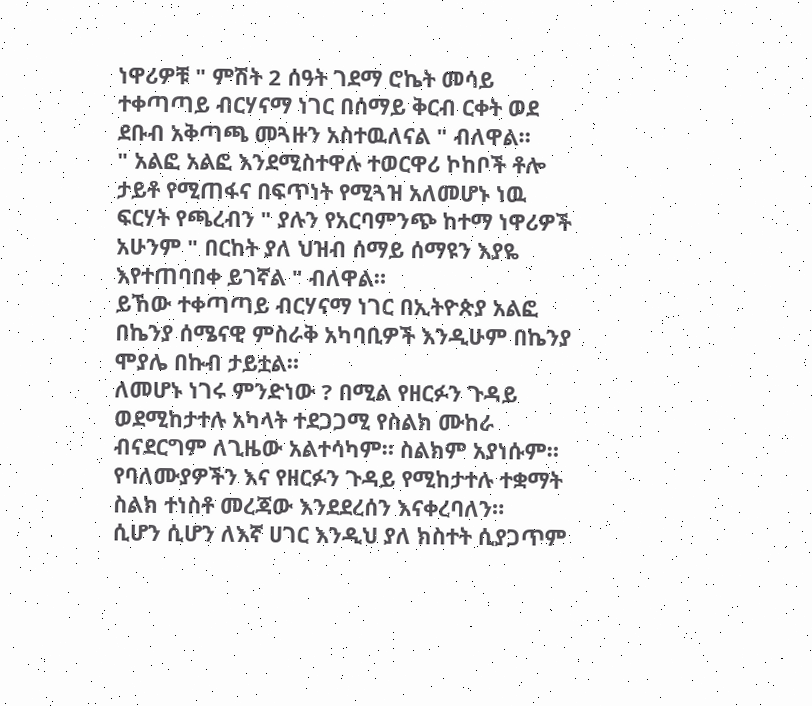ነዋሪዎቹ " ምሽት 2 ሰዓት ገደማ ሮኬት መሳይ ተቀጣጣይ ብርሃናማ ነገር በሰማይ ቅርብ ርቀት ወደ ደቡብ አቅጣጫ መጓዙን አስተዉለናል " ብለዋል።
" አልፎ አልፎ እንደሚስተዋሉ ተወርዋሪ ኮከቦች ቶሎ ታይቶ የሚጠፋና በፍጥነት የሚጓዝ አለመሆኑ ነዉ ፍርሃት የጫረብን " ያሉን የአርባምንጭ ከተማ ነዋሪዎች አሁንም " በርከት ያለ ህዝብ ሰማይ ሰማዩን እያዬ እየተጠባበቀ ይገኛል " ብለዋል።
ይኸው ተቀጣጣይ ብርሃናማ ነገር በኢትዮጵያ አልፎ በኬንያ ሰሜናዊ ምስራቅ አካባቢዎች እንዲሁም በኬንያ ሞያሌ በኩብ ታይቷል።
ለመሆኑ ነገሩ ምንድነው ? በሚል የዘርፉን ጉዳይ ወደሚከታተሉ አካላት ተደጋጋሚ የስልክ ሙከራ ብናደርግም ለጊዜው አልተሳካም። ስልክም አያነሱም።
የባለሙያዎችን እና የዘርፉን ጉዳይ የሚከታተሉ ተቋማት ስልክ ተነስቶ መረጃው እንደደረሰን እናቀረባለን።
ሲሆን ሲሆን ለእኛ ሀገር እንዲህ ያለ ክስተት ሲያጋጥም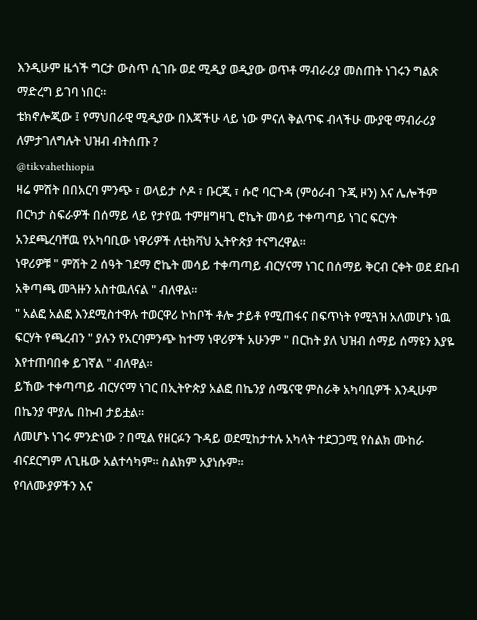እንዲሁም ዜጎች ግርታ ውስጥ ሲገቡ ወደ ሚዲያ ወዲያው ወጥቶ ማብራሪያ መስጠት ነገሩን ግልጽ ማድረግ ይገባ ነበር።
ቴክኖሎጂው ፤ የማህበራዊ ሚዲያው በእጃችሁ ላይ ነው ምናለ ቅልጥፍ ብላችሁ ሙያዊ ማብራሪያ ለምታገለግሉት ህዝብ ብትሰጡ ?
@tikvahethiopia
ዛሬ ምሽት በበአርባ ምንጭ ፣ ወላይታ ሶዶ ፣ ቡርጂ ፣ ሱሮ ባርጉዳ (ምዕራብ ጉጂ ዞን) እና ሌሎችም በርካታ ስፍራዎች በሰማይ ላይ የታየዉ ተምዘግዛጊ ሮኬት መሳይ ተቀጣጣይ ነገር ፍርሃት አንደጫረባቸዉ የአካባቢው ነዋሪዎች ለቲክቫህ ኢትዮጵያ ተናግረዋል።
ነዋሪዎቹ " ምሽት 2 ሰዓት ገደማ ሮኬት መሳይ ተቀጣጣይ ብርሃናማ ነገር በሰማይ ቅርብ ርቀት ወደ ደቡብ አቅጣጫ መጓዙን አስተዉለናል " ብለዋል።
" አልፎ አልፎ እንደሚስተዋሉ ተወርዋሪ ኮከቦች ቶሎ ታይቶ የሚጠፋና በፍጥነት የሚጓዝ አለመሆኑ ነዉ ፍርሃት የጫረብን " ያሉን የአርባምንጭ ከተማ ነዋሪዎች አሁንም " በርከት ያለ ህዝብ ሰማይ ሰማዩን እያዬ እየተጠባበቀ ይገኛል " ብለዋል።
ይኸው ተቀጣጣይ ብርሃናማ ነገር በኢትዮጵያ አልፎ በኬንያ ሰሜናዊ ምስራቅ አካባቢዎች እንዲሁም በኬንያ ሞያሌ በኩብ ታይቷል።
ለመሆኑ ነገሩ ምንድነው ? በሚል የዘርፉን ጉዳይ ወደሚከታተሉ አካላት ተደጋጋሚ የስልክ ሙከራ ብናደርግም ለጊዜው አልተሳካም። ስልክም አያነሱም።
የባለሙያዎችን እና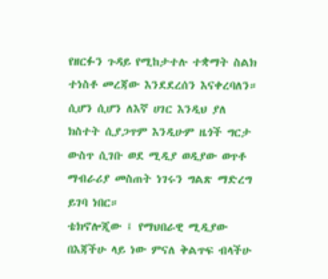የዘርፉን ጉዳይ የሚከታተሉ ተቋማት ስልክ ተነስቶ መረጃው እንደደረሰን እናቀረባለን።
ሲሆን ሲሆን ለእኛ ሀገር እንዲህ ያለ ክስተት ሲያጋጥም እንዲሁም ዜጎች ግርታ ውስጥ ሲገቡ ወደ ሚዲያ ወዲያው ወጥቶ ማብራሪያ መስጠት ነገሩን ግልጽ ማድረግ ይገባ ነበር።
ቴክኖሎጂው ፤ የማህበራዊ ሚዲያው በእጃችሁ ላይ ነው ምናለ ቅልጥፍ ብላችሁ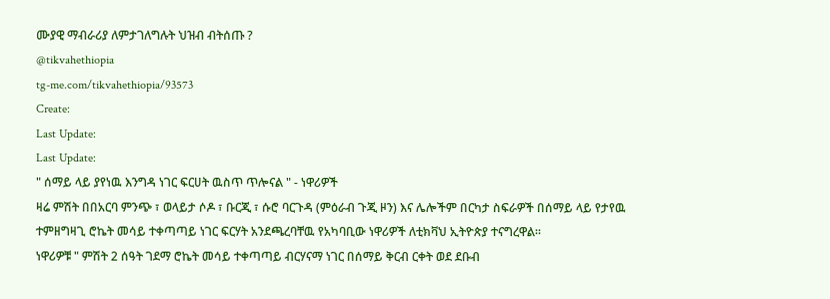ሙያዊ ማብራሪያ ለምታገለግሉት ህዝብ ብትሰጡ ?
@tikvahethiopia
tg-me.com/tikvahethiopia/93573
Create:
Last Update:
Last Update:
" ሰማይ ላይ ያየነዉ እንግዳ ነገር ፍርሀት ዉስጥ ጥሎናል " - ነዋሪዎች
ዛሬ ምሽት በበአርባ ምንጭ ፣ ወላይታ ሶዶ ፣ ቡርጂ ፣ ሱሮ ባርጉዳ (ምዕራብ ጉጂ ዞን) እና ሌሎችም በርካታ ስፍራዎች በሰማይ ላይ የታየዉ ተምዘግዛጊ ሮኬት መሳይ ተቀጣጣይ ነገር ፍርሃት አንደጫረባቸዉ የአካባቢው ነዋሪዎች ለቲክቫህ ኢትዮጵያ ተናግረዋል።
ነዋሪዎቹ " ምሽት 2 ሰዓት ገደማ ሮኬት መሳይ ተቀጣጣይ ብርሃናማ ነገር በሰማይ ቅርብ ርቀት ወደ ደቡብ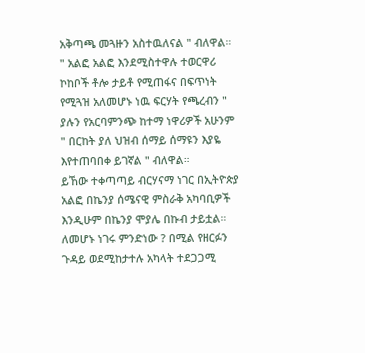አቅጣጫ መጓዙን አስተዉለናል " ብለዋል።
" አልፎ አልፎ እንደሚስተዋሉ ተወርዋሪ ኮከቦች ቶሎ ታይቶ የሚጠፋና በፍጥነት የሚጓዝ አለመሆኑ ነዉ ፍርሃት የጫረብን " ያሉን የአርባምንጭ ከተማ ነዋሪዎች አሁንም " በርከት ያለ ህዝብ ሰማይ ሰማዩን እያዬ እየተጠባበቀ ይገኛል " ብለዋል።
ይኸው ተቀጣጣይ ብርሃናማ ነገር በኢትዮጵያ አልፎ በኬንያ ሰሜናዊ ምስራቅ አካባቢዎች እንዲሁም በኬንያ ሞያሌ በኩብ ታይቷል።
ለመሆኑ ነገሩ ምንድነው ? በሚል የዘርፉን ጉዳይ ወደሚከታተሉ አካላት ተደጋጋሚ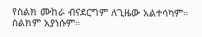የስልክ ሙከራ ብናደርግም ለጊዜው አልተሳካም። ስልክም አያነሱም።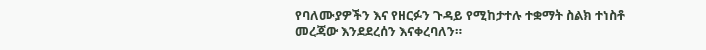የባለሙያዎችን እና የዘርፉን ጉዳይ የሚከታተሉ ተቋማት ስልክ ተነስቶ መረጃው እንደደረሰን እናቀረባለን።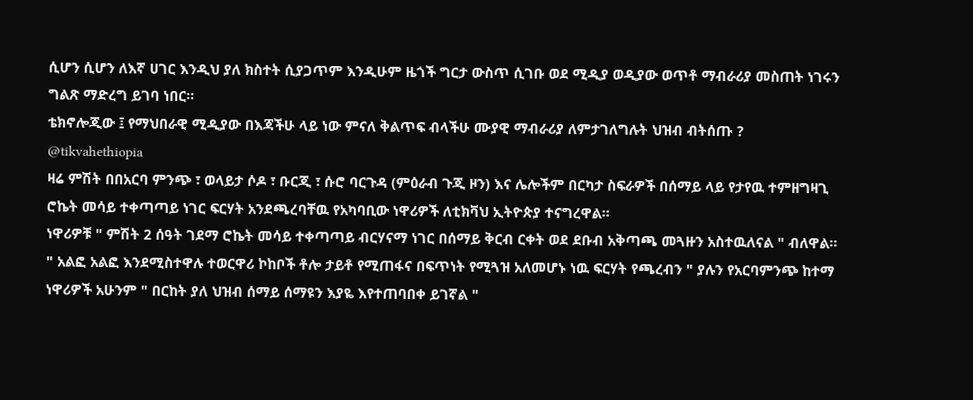ሲሆን ሲሆን ለእኛ ሀገር እንዲህ ያለ ክስተት ሲያጋጥም እንዲሁም ዜጎች ግርታ ውስጥ ሲገቡ ወደ ሚዲያ ወዲያው ወጥቶ ማብራሪያ መስጠት ነገሩን ግልጽ ማድረግ ይገባ ነበር።
ቴክኖሎጂው ፤ የማህበራዊ ሚዲያው በእጃችሁ ላይ ነው ምናለ ቅልጥፍ ብላችሁ ሙያዊ ማብራሪያ ለምታገለግሉት ህዝብ ብትሰጡ ?
@tikvahethiopia
ዛሬ ምሽት በበአርባ ምንጭ ፣ ወላይታ ሶዶ ፣ ቡርጂ ፣ ሱሮ ባርጉዳ (ምዕራብ ጉጂ ዞን) እና ሌሎችም በርካታ ስፍራዎች በሰማይ ላይ የታየዉ ተምዘግዛጊ ሮኬት መሳይ ተቀጣጣይ ነገር ፍርሃት አንደጫረባቸዉ የአካባቢው ነዋሪዎች ለቲክቫህ ኢትዮጵያ ተናግረዋል።
ነዋሪዎቹ " ምሽት 2 ሰዓት ገደማ ሮኬት መሳይ ተቀጣጣይ ብርሃናማ ነገር በሰማይ ቅርብ ርቀት ወደ ደቡብ አቅጣጫ መጓዙን አስተዉለናል " ብለዋል።
" አልፎ አልፎ እንደሚስተዋሉ ተወርዋሪ ኮከቦች ቶሎ ታይቶ የሚጠፋና በፍጥነት የሚጓዝ አለመሆኑ ነዉ ፍርሃት የጫረብን " ያሉን የአርባምንጭ ከተማ ነዋሪዎች አሁንም " በርከት ያለ ህዝብ ሰማይ ሰማዩን እያዬ እየተጠባበቀ ይገኛል "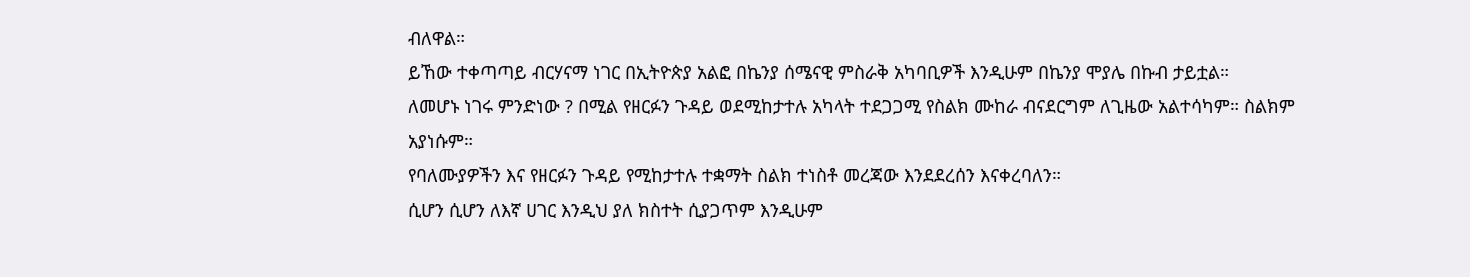ብለዋል።
ይኸው ተቀጣጣይ ብርሃናማ ነገር በኢትዮጵያ አልፎ በኬንያ ሰሜናዊ ምስራቅ አካባቢዎች እንዲሁም በኬንያ ሞያሌ በኩብ ታይቷል።
ለመሆኑ ነገሩ ምንድነው ? በሚል የዘርፉን ጉዳይ ወደሚከታተሉ አካላት ተደጋጋሚ የስልክ ሙከራ ብናደርግም ለጊዜው አልተሳካም። ስልክም አያነሱም።
የባለሙያዎችን እና የዘርፉን ጉዳይ የሚከታተሉ ተቋማት ስልክ ተነስቶ መረጃው እንደደረሰን እናቀረባለን።
ሲሆን ሲሆን ለእኛ ሀገር እንዲህ ያለ ክስተት ሲያጋጥም እንዲሁም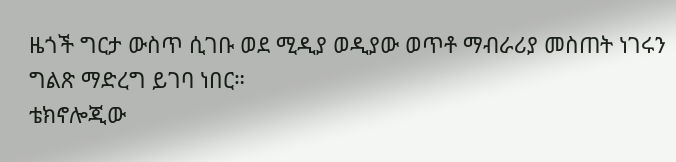ዜጎች ግርታ ውስጥ ሲገቡ ወደ ሚዲያ ወዲያው ወጥቶ ማብራሪያ መስጠት ነገሩን ግልጽ ማድረግ ይገባ ነበር።
ቴክኖሎጂው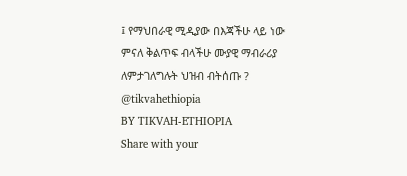፤ የማህበራዊ ሚዲያው በእጃችሁ ላይ ነው ምናለ ቅልጥፍ ብላችሁ ሙያዊ ማብራሪያ ለምታገለግሉት ህዝብ ብትሰጡ ?
@tikvahethiopia
BY TIKVAH-ETHIOPIA
Share with your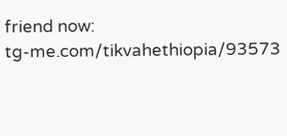friend now:
tg-me.com/tikvahethiopia/93573